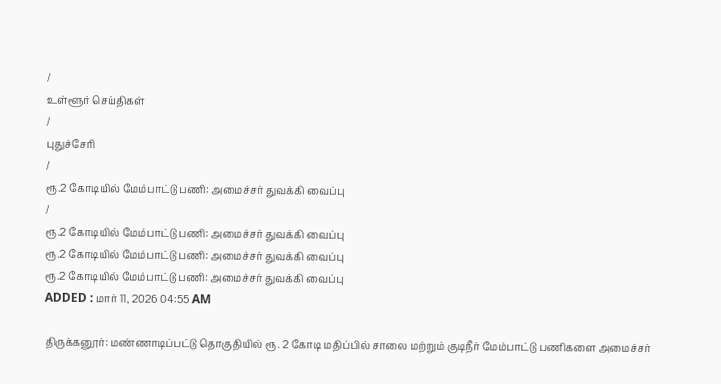/
உள்ளூர் செய்திகள்
/
புதுச்சேரி
/
ரூ.2 கோடியில் மேம்பாட்டு பணி: அமைச்சர் துவக்கி வைப்பு
/
ரூ.2 கோடியில் மேம்பாட்டு பணி: அமைச்சர் துவக்கி வைப்பு
ரூ.2 கோடியில் மேம்பாட்டு பணி: அமைச்சர் துவக்கி வைப்பு
ரூ.2 கோடியில் மேம்பாட்டு பணி: அமைச்சர் துவக்கி வைப்பு
ADDED : மார் 11, 2026 04:55 AM

திருக்கனூர்: மண்ணாடிப்பட்டு தொகுதியில் ரூ. 2 கோடி மதிப்பில் சாலை மற்றும் குடிநீர் மேம்பாட்டு பணிகளை அமைச்சர்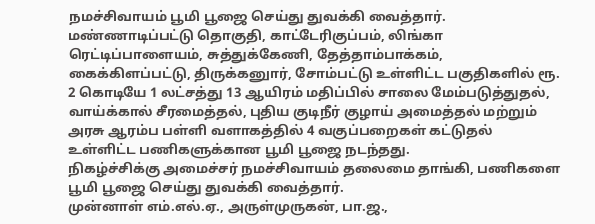நமச்சிவாயம் பூமி பூஜை செய்து துவக்கி வைத்தார்.
மண்ணாடிப்பட்டு தொகுதி, காட்டேரிகுப்பம், லிங்கா ரெட்டிப்பாளையம், சுத்துக்கேணி, தேத்தாம்பாக்கம், கைக்கிளப்பட்டு, திருக்கனுார், சோம்பட்டு உள்ளிட்ட பகுதிகளில் ரூ. 2 கொடியே 1 லட்சத்து 13 ஆயிரம் மதிப்பில் சாலை மேம்படுத்துதல், வாய்க்கால் சீரமைத்தல், புதிய குடிநீர் குழாய் அமைத்தல் மற்றும் அரசு ஆரம்ப பள்ளி வளாகத்தில் 4 வகுப்பறைகள் கட்டுதல் உள்ளிட்ட பணிகளுக்கான பூமி பூஜை நடந்தது.
நிகழ்ச்சிக்கு அமைச்சர் நமச்சிவாயம் தலைமை தாங்கி, பணிகளை பூமி பூஜை செய்து துவக்கி வைத்தார்.
முன்னாள் எம்.எல்.ஏ., அருள்முருகன், பா.ஜ.,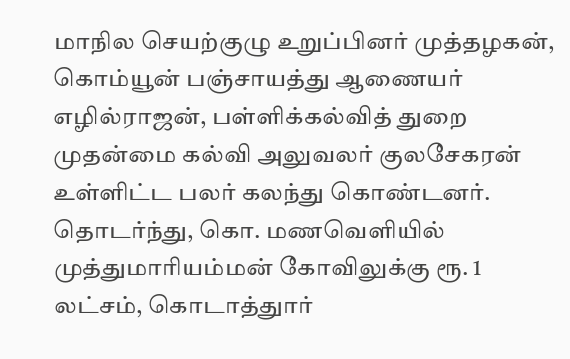மாநில செயற்குழு உறுப்பினர் முத்தழகன், கொம்யூன் பஞ்சாயத்து ஆணையர் எழில்ராஜன், பள்ளிக்கல்வித் துறை முதன்மை கல்வி அலுவலர் குலசேகரன் உள்ளிட்ட பலர் கலந்து கொண்டனர்.
தொடர்ந்து, கொ. மணவெளியில் முத்துமாரியம்மன் கோவிலுக்கு ரூ. 1 லட்சம், கொடாத்துார்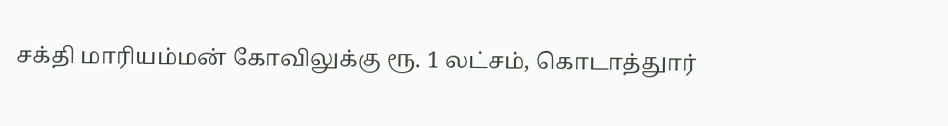சக்தி மாரியம்மன் கோவிலுக்கு ரூ. 1 லட்சம், கொடாத்துார்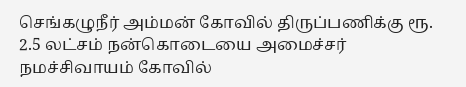செங்கழுநீர் அம்மன் கோவில் திருப்பணிக்கு ரூ. 2.5 லட்சம் நன்கொடையை அமைச்சர் நமச்சிவாயம் கோவில்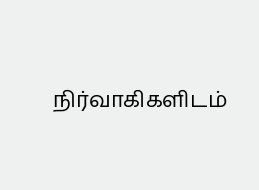நிர்வாகிகளிடம்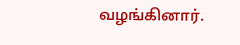வழங்கினார்.